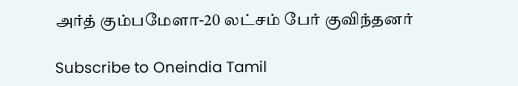அர்த் கும்பமேளா-20 லட்சம் பேர் குவிந்தனர்

Subscribe to Oneindia Tamil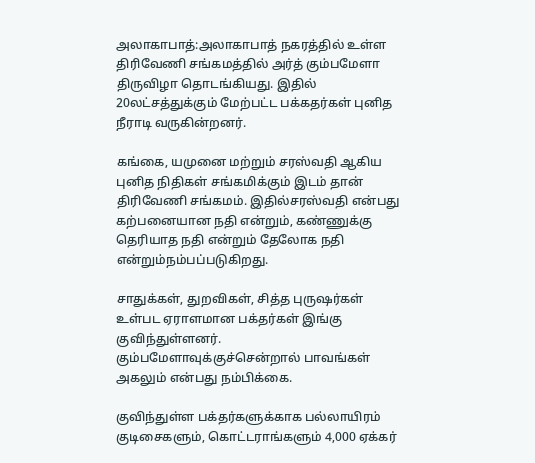அலாகாபாத்:அலாகாபாத் நகரத்தில் உள்ள திரிவேணி சங்கமத்தில் அர்த் கும்பமேளா திருவிழா தொடங்கியது. இதில் 20லட்சத்துக்கும் மேற்பட்ட பக்கதர்கள் புனித நீராடி வருகின்றனர்.

கங்கை, யமுனை மற்றும் சரஸ்வதி ஆகிய புனித நிதிகள் சங்கமிக்கும் இடம் தான் திரிவேணி சங்கமம். இதில்சரஸ்வதி என்பது கற்பனையான நதி என்றும், கண்ணுக்கு தெரியாத நதி என்றும் தேலோக நதி என்றும்நம்பப்படுகிறது.

சாதுக்கள், துறவிகள், சித்த புருஷர்கள் உள்பட ஏராளமான பக்தர்கள் இங்கு குவிந்துள்ளனர். கும்பமேளாவுக்குச்சென்றால் பாவங்கள் அகலும் என்பது நம்பிக்கை.

குவிந்துள்ள பக்தர்களுக்காக பல்லாயிரம் குடிசைகளும், கொட்டராங்களும் 4,000 ஏக்கர்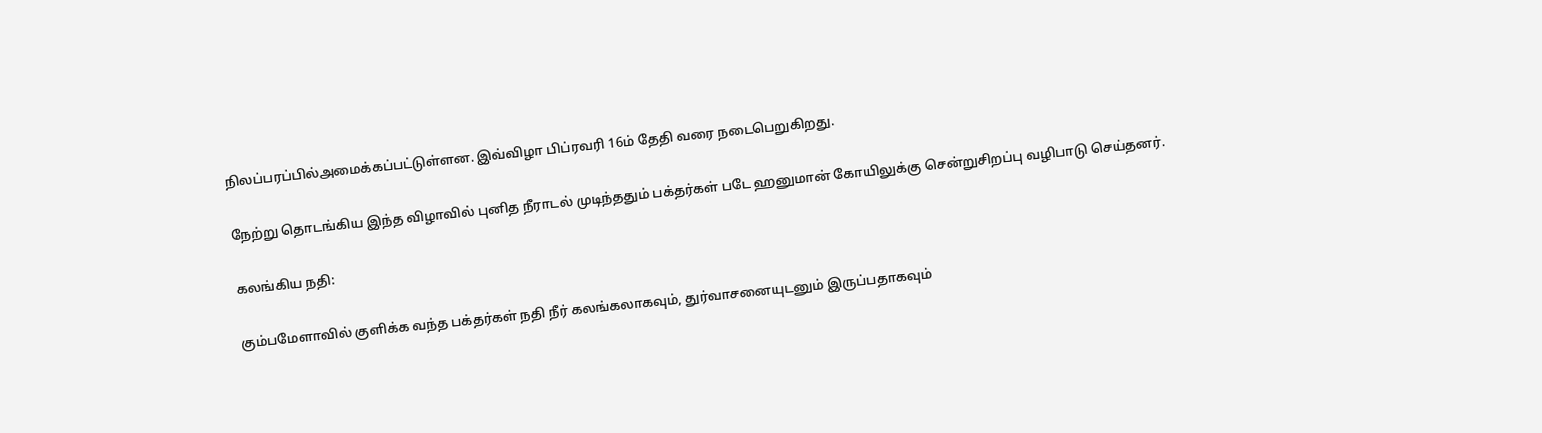நிலப்பரப்பில்அமைக்கப்பட்டுள்ளன. இவ்விழா பிப்ரவரி 16ம் தேதி வரை நடைபெறுகிறது.

நேற்று தொடங்கிய இந்த விழாவில் புனித நீராடல் முடிந்ததும் பக்தர்கள் படே ஹனுமான் கோயிலுக்கு சென்றுசிறப்பு வழிபாடு செய்தனர்.

கலங்கிய நதி:

கும்பமேளாவில் குளிக்க வந்த பக்தர்கள் நதி நீர் கலங்கலாகவும், துர்வாசனையுடனும் இருப்பதாகவும்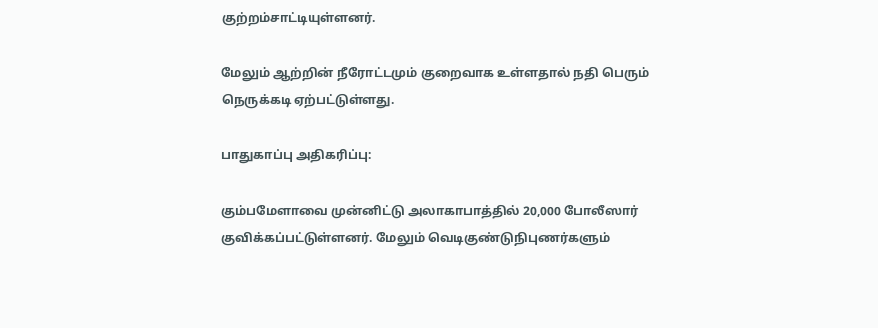குற்றம்சாட்டியுள்ளனர்.

மேலும் ஆற்றின் நீரோட்டமும் குறைவாக உள்ளதால் நதி பெரும் நெருக்கடி ஏற்பட்டுள்ளது.

பாதுகாப்பு அதிகரிப்பு:

கும்பமேளாவை முன்னிட்டு அலாகாபாத்தில் 20,000 போலீஸார் குவிக்கப்பட்டுள்ளனர். மேலும் வெடிகுண்டுநிபுணர்களும்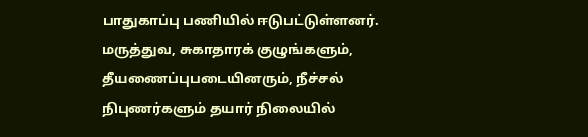பாதுகாப்பு பணியில் ஈடுபட்டுள்ளனர். மருத்துவ, சுகாதாரக் குழுங்களும், தீயணைப்புபடையினரும், நீச்சல் நிபுணர்களும் தயார் நிலையில்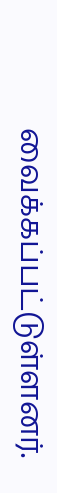வைக்கப்பட்டுள்ளனர்.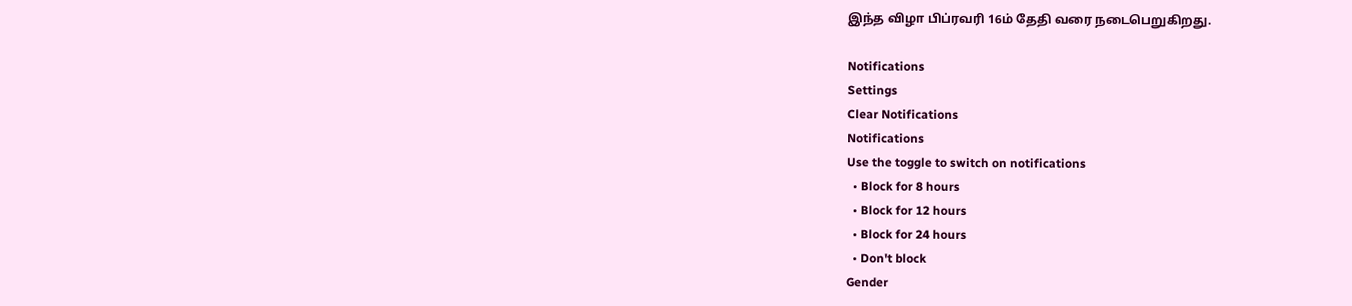இந்த விழா பிப்ரவரி 16ம் தேதி வரை நடைபெறுகிறது.

Notifications
Settings
Clear Notifications
Notifications
Use the toggle to switch on notifications
  • Block for 8 hours
  • Block for 12 hours
  • Block for 24 hours
  • Don't block
Gender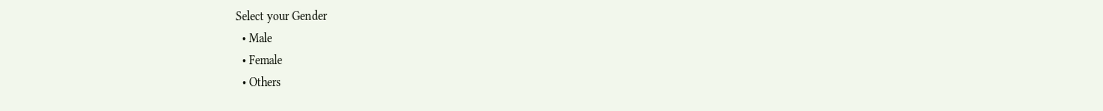Select your Gender
  • Male
  • Female
  • Others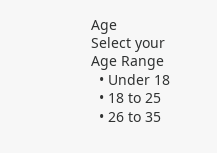Age
Select your Age Range
  • Under 18
  • 18 to 25
  • 26 to 35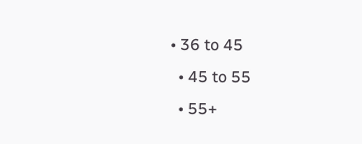• 36 to 45
  • 45 to 55
  • 55+